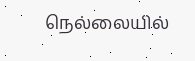நெல்லையில்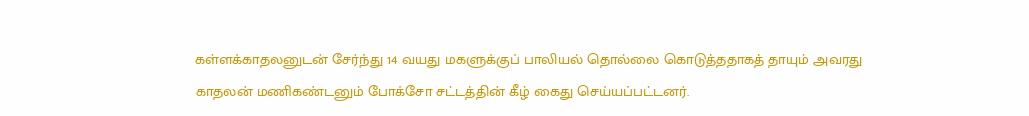கள்ளக்காதலனுடன் சேர்ந்து 14 வயது மகளுக்குப் பாலியல் தொல்லை கொடுத்ததாகத் தாயும் அவரது காதலன் மணிகண்டனும் போக்சோ சட்டத்தின் கீழ் கைது செய்யப்பட்டனர்.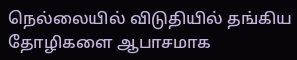நெல்லையில் விடுதியில் தங்கிய தோழிகளை ஆபாசமாக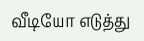வீடியோ எடுத்து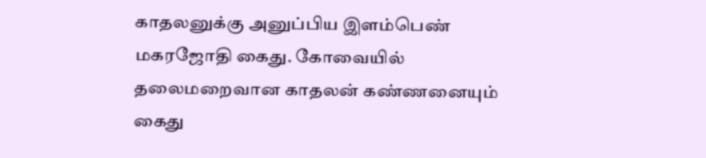காதலனுக்கு அனுப்பிய இளம்பெண் மகரஜோதி கைது. கோவையில் தலைமறைவான காதலன் கண்ணனையும் கைது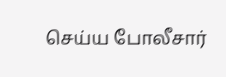செய்ய போலீசார்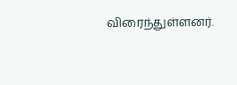விரைந்துள்ளனர்.